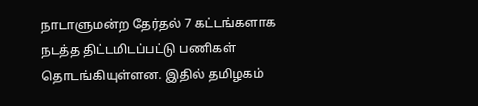நாடாளுமன்ற தேர்தல் 7 கட்டங்களாக நடத்த திட்டமிடப்பட்டு பணிகள் தொடங்கியுள்ளன. இதில் தமிழகம்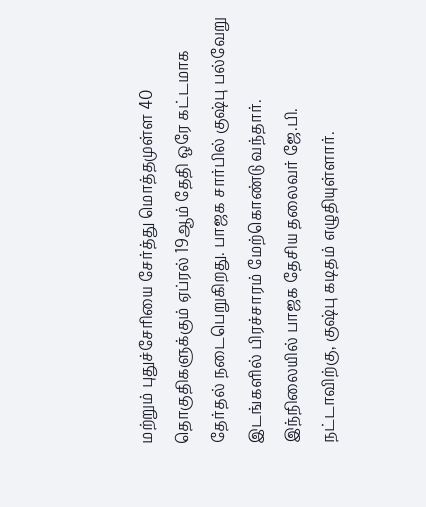மற்றும் புதுச்சேரியை சேர்த்து மொத்தமுள்ள 40 தொகுதிகளுக்கும் ஏப்ரல் 19ஆம் தேதி ஒரே கட்டமாக தேர்தல் நடைபெறுகிறது. பாஜக சார்பில் குஷ்பு பல்வேறு இடங்களில் பிரச்சாரம் மேற்கொண்டு வந்தார்.
இந்நிலையில் பாஜக தேசிய தலைவர் ஜே.பி. நட்டாவிற்கு, குஷ்பு கடிதம் எழுதியுள்ளார்.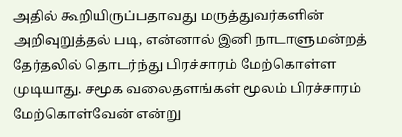அதில் கூறியிருப்பதாவது மருத்துவர்களின் அறிவுறுத்தல் படி, என்னால் இனி நாடாளுமன்றத் தேர்தலில் தொடர்ந்து பிரச்சாரம் மேற்கொள்ள முடியாது. சமூக வலைதளங்கள் மூலம் பிரச்சாரம் மேற்கொள்வேன் என்று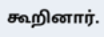கூறினார்.